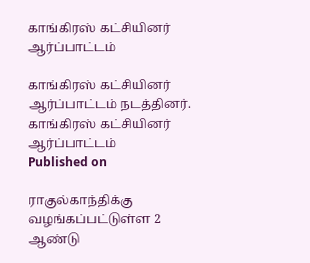காங்கிரஸ் கட்சியினர் ஆர்ப்பாட்டம்

காங்கிரஸ் கட்சியினர் ஆர்ப்பாட்டம் நடத்தினர்.
காங்கிரஸ் கட்சியினர் ஆர்ப்பாட்டம்
Published on

ராகுல்காந்திக்கு வழங்கப்பட்டுள்ள 2 ஆண்டு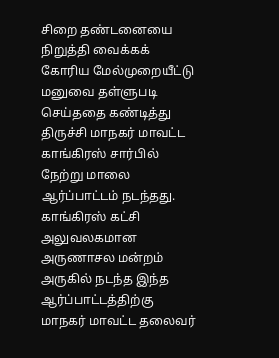சிறை தண்டனையை நிறுத்தி வைக்கக் கோரிய மேல்முறையீட்டு மனுவை தள்ளுபடி செய்ததை கண்டித்து திருச்சி மாநகர் மாவட்ட காங்கிரஸ் சார்பில் நேற்று மாலை ஆர்ப்பாட்டம் நடந்தது. காங்கிரஸ் கட்சி அலுவலகமான அருணாசல மன்றம் அருகில் நடந்த இந்த ஆர்ப்பாட்டத்திற்கு மாநகர் மாவட்ட தலைவர்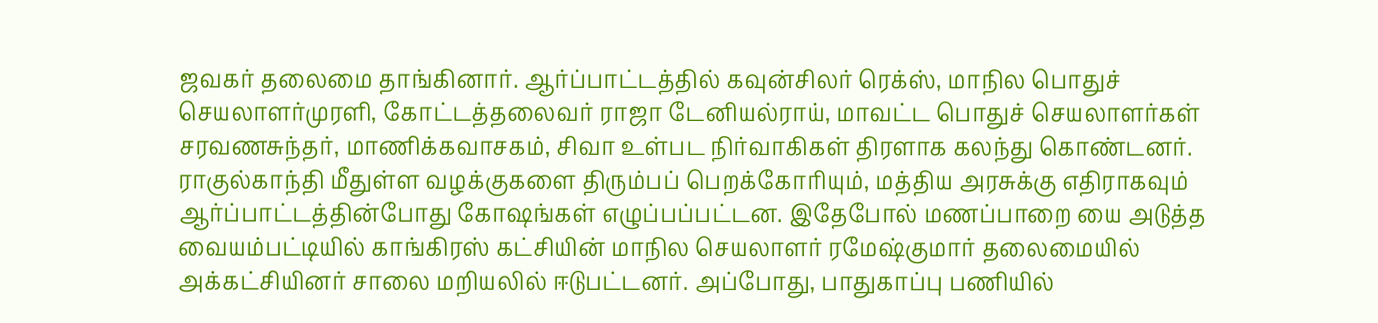ஜவகர் தலைமை தாங்கினார். ஆர்ப்பாட்டத்தில் கவுன்சிலர் ரெக்ஸ், மாநில பொதுச் செயலாளர்முரளி, கோட்டத்தலைவர் ராஜா டேனியல்ராய், மாவட்ட பொதுச் செயலாளர்கள் சரவணசுந்தர், மாணிக்கவாசகம், சிவா உள்பட நிர்வாகிகள் திரளாக கலந்து கொண்டனர். ராகுல்காந்தி மீதுள்ள வழக்குகளை திரும்பப் பெறக்கோரியும், மத்திய அரசுக்கு எதிராகவும் ஆர்ப்பாட்டத்தின்போது கோஷங்கள் எழுப்பப்பட்டன. இதேபோல் மணப்பாறை யை அடுத்த வையம்பட்டியில் காங்கிரஸ் கட்சியின் மாநில செயலாளர் ரமேஷ்குமார் தலைமையில் அக்கட்சியினர் சாலை மறியலில் ஈடுபட்டனர். அப்போது, பாதுகாப்பு பணியில்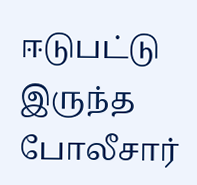ஈடுபட்டு இருந்த போலீசார்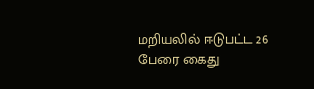மறியலில் ஈடுபட்ட 26 பேரை கைது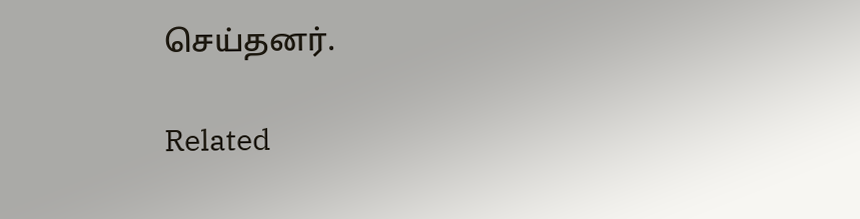செய்தனர்.

Related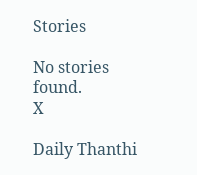Stories

No stories found.
X

Daily Thanthi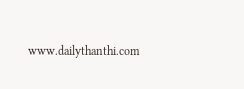www.dailythanthi.com